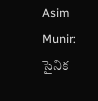Asim Munir: సైనిక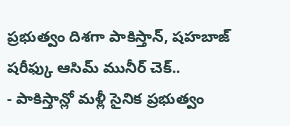ప్రభుత్వం దిశగా పాకిస్తాన్, షహబాజ్ షరీఫ్కు ఆసిమ్ మునీర్ చెక్..
- పాకిస్తాన్లో మళ్లీ సైనిక ప్రభుత్వం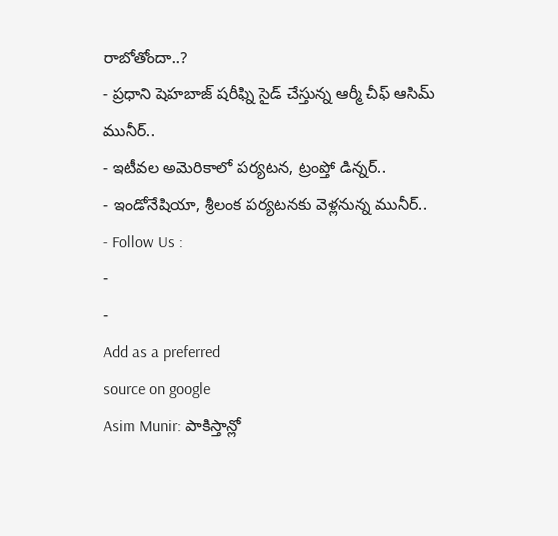రాబోతోందా..?
- ప్రధాని షెహబాజ్ షరీఫ్ని సైడ్ చేస్తున్న ఆర్మీ చీఫ్ ఆసిమ్ మునీర్..
- ఇటీవల అమెరికాలో పర్యటన, ట్రంప్తో డిన్నర్..
- ఇండోనేషియా, శ్రీలంక పర్యటనకు వెళ్లనున్న మునీర్..
- Follow Us :
-
-
Add as a preferred
source on google
Asim Munir: పాకిస్తాన్లో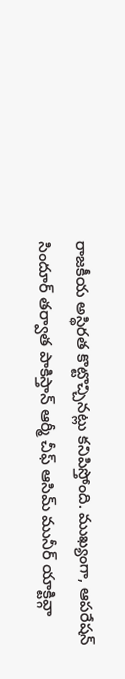రాజకీయ అస్థిరత కొట్టొచ్చినట్లు కనిపిస్తోంది. ముఖ్యంగా, ఆపరేషన్ సిందూర్ తర్వాత పాకిస్తాన్ ఆర్మీ చీఫ్ ఆసిమ్ మునీర్ యాక్టివ్గా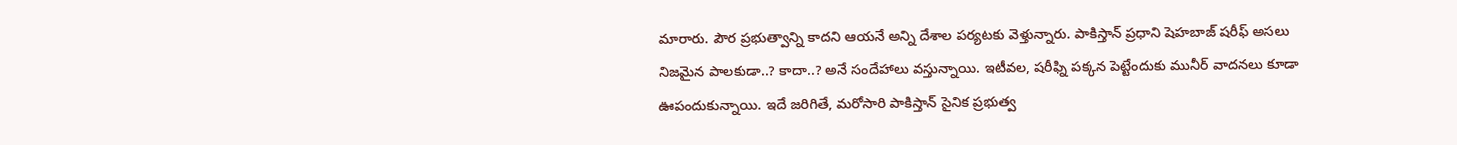మారారు. పౌర ప్రభుత్వాన్ని కాదని ఆయనే అన్ని దేశాల పర్యటకు వెళ్తున్నారు. పాకిస్తాన్ ప్రధాని షెహబాజ్ షరీఫ్ అసలు నిజమైన పాలకుడా..? కాదా..? అనే సందేహాలు వస్తున్నాయి. ఇటీవల, షరీఫ్ని పక్కన పెట్టేందుకు మునీర్ వాదనలు కూడా ఊపందుకున్నాయి. ఇదే జరిగితే, మరోసారి పాకిస్తాన్ సైనిక ప్రభుత్వ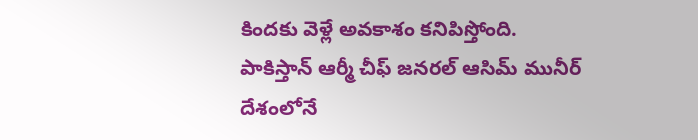కిందకు వెళ్లే అవకాశం కనిపిస్తోంది.
పాకిస్తాన్ ఆర్మీ చీఫ్ జనరల్ ఆసిమ్ మునీర్ దేశంలోనే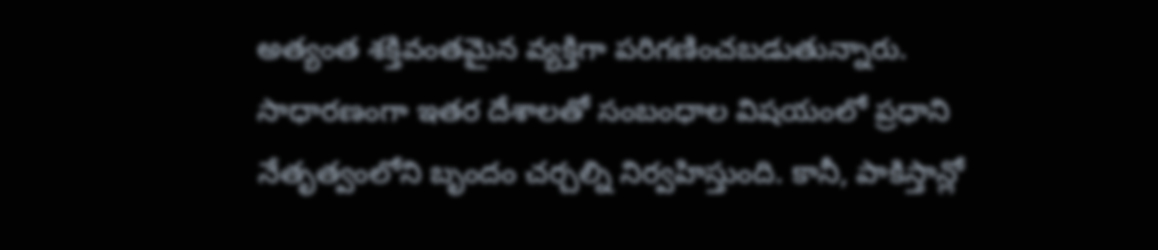అత్యంత శక్తివంతమైన వ్యక్తిగా పరిగణించబడుతున్నారు. సాధారణంగా ఇతర దేశాలతో సంబంధాల విషయంలో ప్రధాని నేతృత్వంలోని బృందం చర్చల్ని నిర్వహిస్తుంది. కానీ, పాకిస్తాన్లో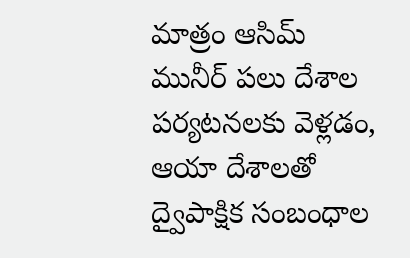మాత్రం ఆసిమ్ మునీర్ పలు దేశాల పర్యటనలకు వెళ్లడం, ఆయా దేశాలతో ద్వైపాక్షిక సంబంధాల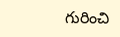గురించి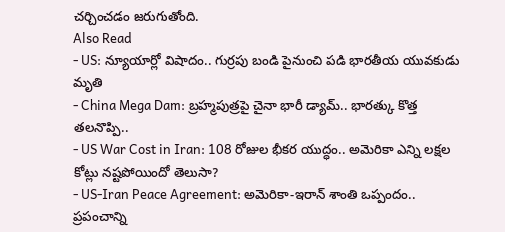చర్చించడం జరుగుతోంది.
Also Read
- US: న్యూయార్లో విషాదం.. గుర్రపు బండి పైనుంచి పడి భారతీయ యువకుడు మృతి
- China Mega Dam: బ్రహ్మపుత్రపై చైనా భారీ డ్యామ్.. భారత్కు కొత్త తలనొప్పి..
- US War Cost in Iran: 108 రోజుల భీకర యుద్ధం.. అమెరికా ఎన్ని లక్షల కోట్లు నష్టపోయిందో తెలుసా?
- US-Iran Peace Agreement: అమెరికా-ఇరాన్ శాంతి ఒప్పందం.. ప్రపంచాన్ని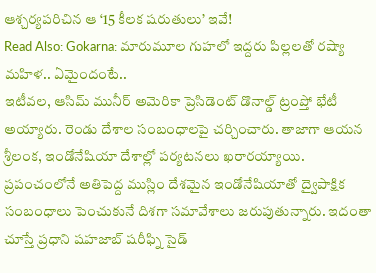ఆశ్చర్యపరిచిన ఆ ‘15 కీలక షరుతులు’ ఇవే!
Read Also: Gokarna: మారుమూల గుహలో ఇద్దరు పిల్లలతో రష్యా మహిళ.. ఏమైందంటే..
ఇటీవల, ఆసిమ్ మునీర్ అమెరికా ప్రెసిడెంట్ డొనాల్డ్ ట్రంప్తో భేటీ అయ్యారు. రెండు దేశాల సంబంధాలపై చర్చించారు. తాజాగా ఆయన శ్రీలంక, ఇండోనేషియా దేశాల్లో పర్యటనలు ఖరారయ్యాయి. ప్రపంచంలోనే అతిపెద్ద ముస్లిం దేశమైన ఇండోనేషియాతో ద్వైపాక్షిక సంబంధాలు పెంచుకునే దిశగా సమావేశాలు జరుపుతున్నారు. ఇదంతా చూస్తే ప్రధాని షహజాబ్ షరీఫ్ని సైడ్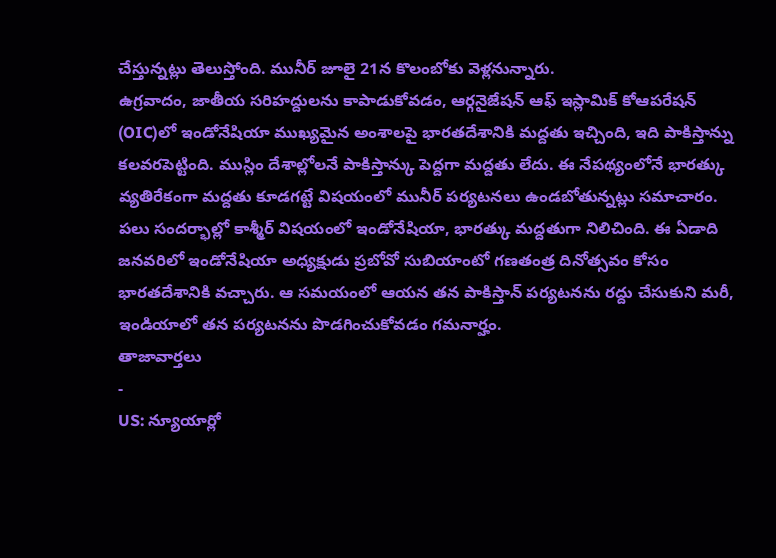చేస్తున్నట్లు తెలుస్తోంది. మునీర్ జూలై 21న కొలంబోకు వెళ్లనున్నారు.
ఉగ్రవాదం, జాతీయ సరిహద్దులను కాపాడుకోవడం, ఆర్గనైజేషన్ ఆఫ్ ఇస్లామిక్ కోఆపరేషన్ (OIC)లో ఇండోనేషియా ముఖ్యమైన అంశాలపై భారతదేశానికి మద్దతు ఇచ్చింది, ఇది పాకిస్తాన్ను కలవరపెట్టింది. ముస్లిం దేశాల్లోలనే పాకిస్తాన్కు పెద్దగా మద్దతు లేదు. ఈ నేపథ్యంలోనే భారత్కు వ్యతిరేకంగా మద్దతు కూడగట్టే విషయంలో మునీర్ పర్యటనలు ఉండబోతున్నట్లు సమాచారం. పలు సందర్భాల్లో కాశ్మీర్ విషయంలో ఇండోనేషియా, భారత్కు మద్దతుగా నిలిచింది. ఈ ఏడాది జనవరిలో ఇండోనేషియా అధ్యక్షుడు ప్రబోవో సుబియాంటో గణతంత్ర దినోత్సవం కోసం భారతదేశానికి వచ్చారు. ఆ సమయంలో ఆయన తన పాకిస్తాన్ పర్యటనను రద్దు చేసుకుని మరీ, ఇండియాలో తన పర్యటనను పొడగించుకోవడం గమనార్హం.
తాజావార్తలు
-
US: న్యూయార్లో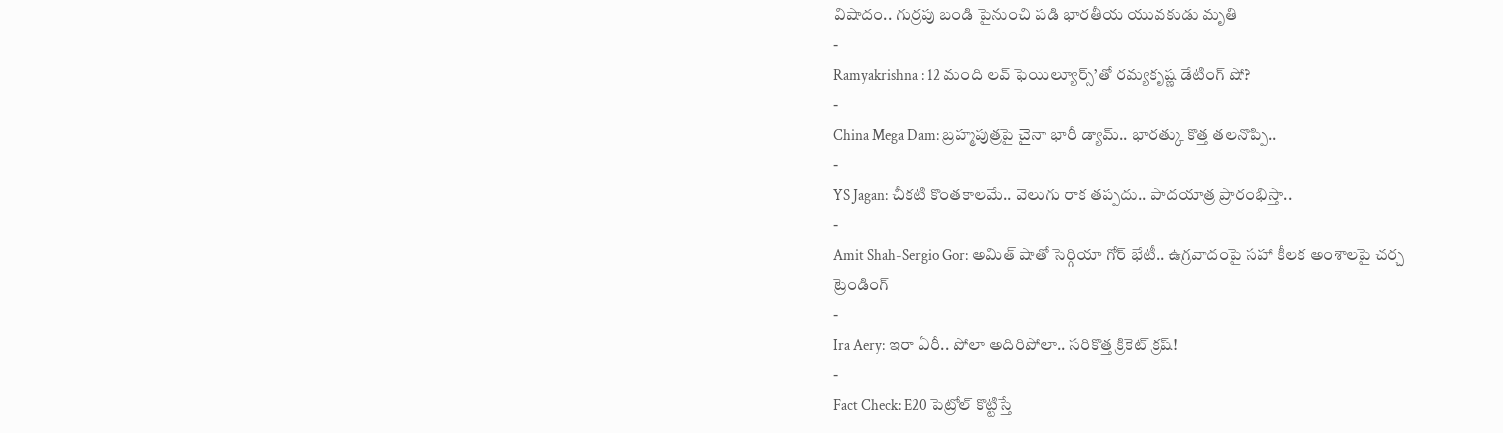విషాదం.. గుర్రపు బండి పైనుంచి పడి భారతీయ యువకుడు మృతి
-
Ramyakrishna : 12 మంది లవ్ ఫెయిల్యూర్స్’తో రమ్యకృష్ణ డేటింగ్ షో?
-
China Mega Dam: బ్రహ్మపుత్రపై చైనా భారీ డ్యామ్.. భారత్కు కొత్త తలనొప్పి..
-
YS Jagan: చీకటి కొంతకాలమే.. వెలుగు రాక తప్పదు.. పాదయాత్ర ప్రారంభిస్తా..
-
Amit Shah-Sergio Gor: అమిత్ షాతో సెర్గియా గోర్ భేటీ.. ఉగ్రవాదంపై సహా కీలక అంశాలపై చర్చ
ట్రెండింగ్
-
Ira Aery: ఇరా ఏరీ.. పోలా అదిరిపోలా.. సరికొత్త క్రికెట్ క్రష్!
-
Fact Check: E20 పెట్రోల్ కొట్టిస్తే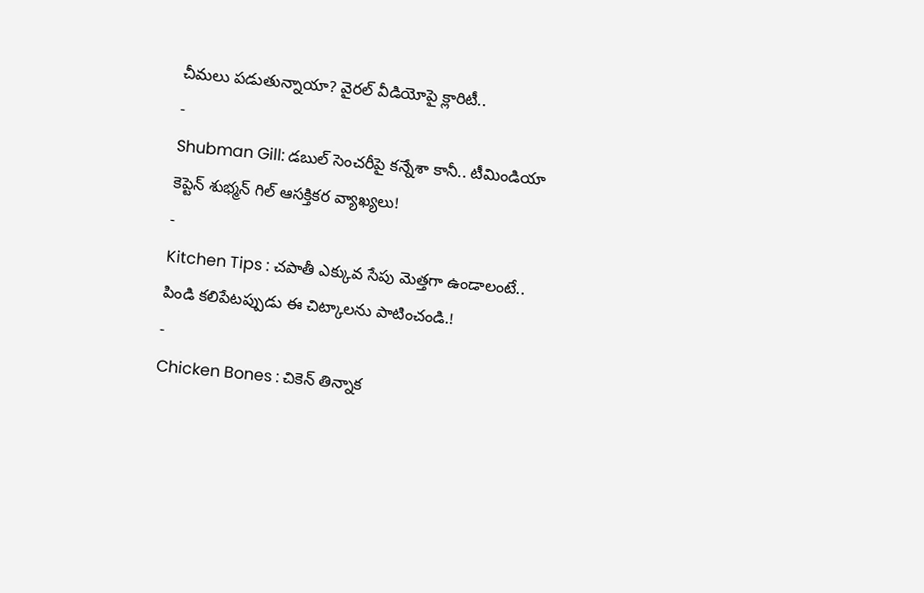చీమలు పడుతున్నాయా? వైరల్ వీడియోపై క్లారిటీ..
-
Shubman Gill: డబుల్ సెంచరీపై కన్నేశా కానీ.. టీమిండియా కెప్టెన్ శుభ్మన్ గిల్ ఆసక్తికర వ్యాఖ్యలు!
-
Kitchen Tips : చపాతీ ఎక్కువ సేపు మెత్తగా ఉండాలంటే.. పిండి కలిపేటప్పుడు ఈ చిట్కాలను పాటించండి.!
-
Chicken Bones : చికెన్ తిన్నాక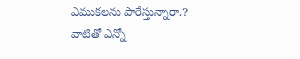ఎముకలను పారేస్తున్నారా.? వాటితో ఎన్నో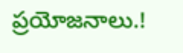ప్రయోజనాలు.!